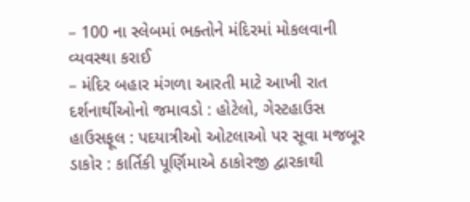– 100 ના સ્લેબમાં ભક્તોને મંદિરમાં મોકલવાની વ્યવસ્થા કરાઈ
– મંદિર બહાર મંગળા આરતી માટે આખી રાત દર્શનાર્થીઓનો જમાવડો : હોટેલો, ગેસ્ટહાઉસ હાઉસફૂલ : પદયાત્રીઓ ઓટલાઓ પર સૂવા મજબૂર
ડાકોર : કાર્તિકી પૂર્ણિમાએ ઠાકોરજી દ્વારકાથી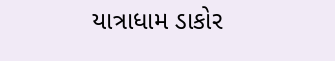યાત્રાધામ ડાકોર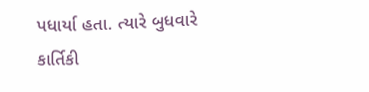પધાર્યા હતા. ત્યારે બુધવારે કાર્તિકી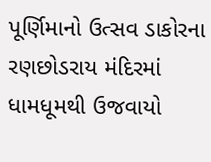પૂર્ણિમાનો ઉત્સવ ડાકોરના રણછોડરાય મંદિરમાં ધામધૂમથી ઉજવાયો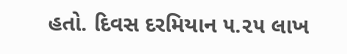હતો. દિવસ દરમિયાન ૫.૨૫ લાખ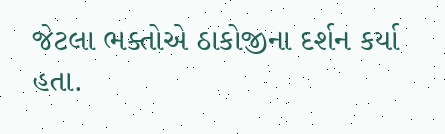જેટલા ભક્તોએ ઠાકોજીના દર્શન કર્યા હતા.